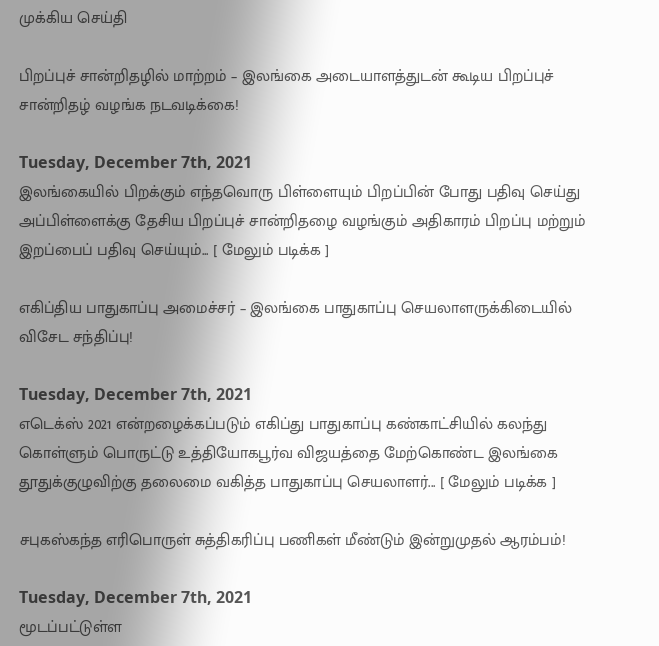முக்கிய செய்தி

பிறப்புச் சான்றிதழில் மாற்றம் – இலங்கை அடையாளத்துடன் கூடிய பிறப்புச் சான்றிதழ் வழங்க நடவடிக்கை!

Tuesday, December 7th, 2021
இலங்கையில் பிறக்கும் எந்தவொரு பிள்ளையும் பிறப்பின் போது பதிவு செய்து அப்பிள்ளைக்கு தேசிய பிறப்புச் சான்றிதழை வழங்கும் அதிகாரம் பிறப்பு மற்றும் இறப்பைப் பதிவு செய்யும்... [ மேலும் படிக்க ]

எகிப்திய பாதுகாப்பு அமைச்சர் – இலங்கை பாதுகாப்பு செயலாளருக்கிடையில் விசேட சந்திப்பு!

Tuesday, December 7th, 2021
எடெக்ஸ் 2021 என்றழைக்கப்படும் எகிப்து பாதுகாப்பு கண்காட்சியில் கலந்து கொள்ளும் பொருட்டு உத்தியோகபூர்வ விஜயத்தை மேற்கொண்ட இலங்கை தூதுக்குழுவிற்கு தலைமை வகித்த பாதுகாப்பு செயலாளர்... [ மேலும் படிக்க ]

சபுகஸ்கந்த எரிபொருள் சுத்திகரிப்பு பணிகள் மீண்டும் இன்றுமுதல் ஆரம்பம்!

Tuesday, December 7th, 2021
மூடப்பட்டுள்ள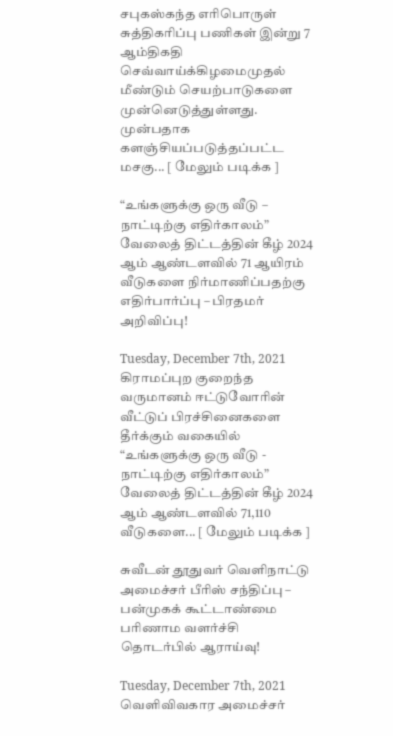சபுகஸ்கந்த எரிபொருள் சுத்திகரிப்பு பணிகள் இன்று 7 ஆம்திகதி  செவ்வாய்க்கிழமைமுதல் மீண்டும் செயற்பாடுகளை முன்னெடுத்துள்ளது. முன்பதாக களஞ்சியப்படுத்தப்பட்ட மசகு... [ மேலும் படிக்க ]

“உங்களுக்கு ஒரு வீடு – நாட்டிற்கு எதிர்காலம்” வேலைத் திட்டத்தின் கீழ் 2024 ஆம் ஆண்டளவில் 71 ஆயிரம் வீடுகளை நிர்மாணிப்பதற்கு எதிர்பார்ப்பு – பிரதமர் அறிவிப்பு!

Tuesday, December 7th, 2021
கிராமப்புற குறைந்த வருமானம் ஈட்டுவோரின் வீட்டுப் பிரச்சினைகளை தீர்க்கும் வகையில் “உங்களுக்கு ஒரு வீடு - நாட்டிற்கு எதிர்காலம்” வேலைத் திட்டத்தின் கீழ் 2024 ஆம் ஆண்டளவில் 71,110 வீடுகளை... [ மேலும் படிக்க ]

சுவீடன் தூதுவர் வெளிநாட்டு அமைச்சர் பீரிஸ் சந்திப்பு – பன்முகக் கூட்டாண்மை பரிணாம வளர்ச்சி தொடர்பில் ஆராய்வு!

Tuesday, December 7th, 2021
வெளிவிவகார அமைச்சர்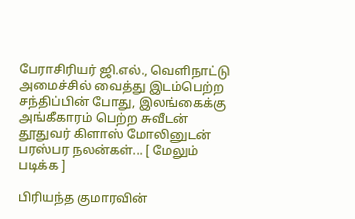பேராசிரியர் ஜி.எல்., வெளிநாட்டு அமைச்சில் வைத்து இடம்பெற்ற சந்திப்பின் போது, இலங்கைக்கு அங்கீகாரம் பெற்ற சுவீடன் தூதுவர் கிளாஸ் மோலினுடன் பரஸ்பர நலன்கள்... [ மேலும் படிக்க ]

பிரியந்த குமாரவின்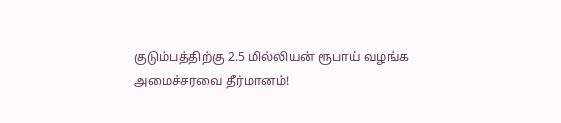குடும்பத்திற்கு 2.5 மில்லியன் ரூபாய் வழங்க அமைச்சரவை தீர்மானம்!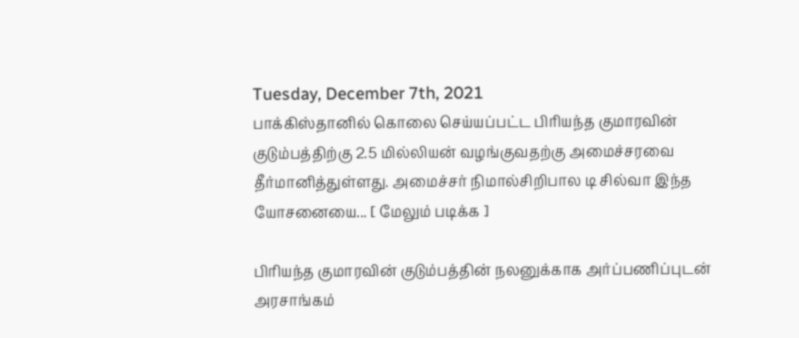Tuesday, December 7th, 2021
பாக்கிஸ்தானில் கொலை செய்யப்பட்ட பிரியந்த குமாரவின் குடும்பத்திற்கு 2.5 மில்லியன் வழங்குவதற்கு அமைச்சரவை தீர்மானித்துள்ளது. அமைச்சர் நிமால்சிறிபால டி சில்வா இந்த யோசனையை... [ மேலும் படிக்க ]

பிரியந்த குமாரவின் குடும்பத்தின் நலனுக்காக அர்ப்பணிப்புடன் அரசாங்கம்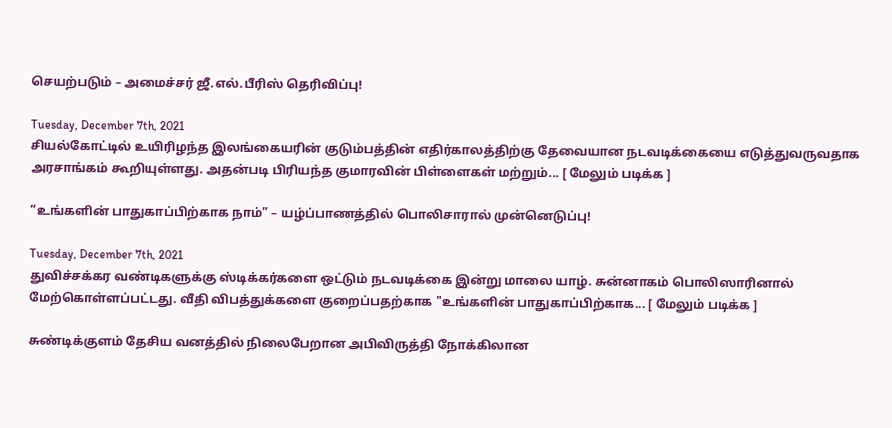செயற்படும் – அமைச்சர் ஜீ.எல்.பீரிஸ் தெரிவிப்பு!

Tuesday, December 7th, 2021
சியல்கோட்டில் உயிரிழந்த இலங்கையரின் குடும்பத்தின் எதிர்காலத்திற்கு தேவையான நடவடிக்கையை எடுத்துவருவதாக அரசாங்கம் கூறியுள்ளது. அதன்படி பிரியந்த குமாரவின் பிள்ளைகள் மற்றும்... [ மேலும் படிக்க ]

“உங்களின் பாதுகாப்பிற்காக நாம்” – யழ்ப்பாணத்தில் பொலிசாரால் முன்னெடுப்பு!

Tuesday, December 7th, 2021
துவிச்சக்கர வண்டிகளுக்கு ஸ்டிக்கர்களை ஒட்டும் நடவடிக்கை இன்று மாலை யாழ். சுன்னாகம் பொலிஸாரினால் மேற்கொள்ளப்பட்டது. வீதி விபத்துக்களை குறைப்பதற்காக "உங்களின் பாதுகாப்பிற்காக... [ மேலும் படிக்க ]

சுண்டிக்குளம் தேசிய வனத்தில் நிலைபேறான அபிவிருத்தி நோக்கிலான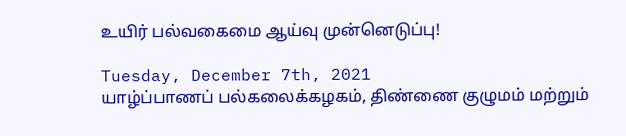உயிர் பல்வகைமை ஆய்வு முன்னெடுப்பு!

Tuesday, December 7th, 2021
யாழ்ப்பாணப் பல்கலைக்கழகம், திண்ணை குழுமம் மற்றும்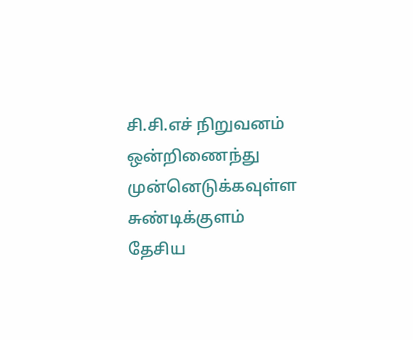சி.சி.எச் நிறுவனம் ஒன்றிணைந்து  முன்னெடுக்கவுள்ள சுண்டிக்குளம் தேசிய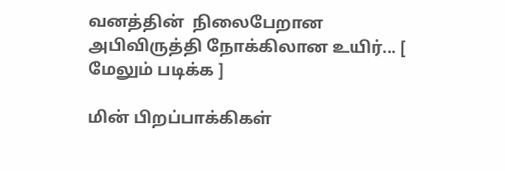வனத்தின்  நிலைபேறான அபிவிருத்தி நோக்கிலான உயிர்... [ மேலும் படிக்க ]

மின் பிறப்பாக்கிகள்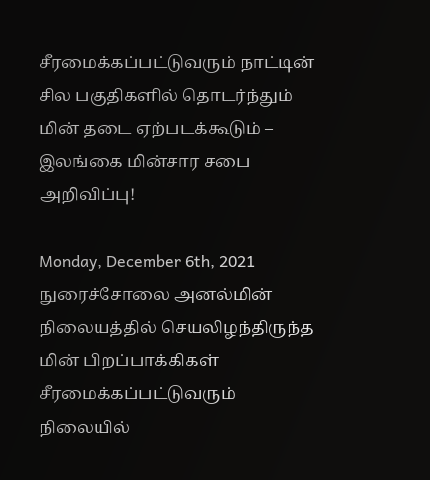சீரமைக்கப்பட்டுவரும் நாட்டின் சில பகுதிகளில் தொடர்ந்தும் மின் தடை ஏற்படக்கூடும் – இலங்கை மின்சார சபை அறிவிப்பு!

Monday, December 6th, 2021
நுரைச்சோலை அனல்மின் நிலையத்தில் செயலிழந்திருந்த மின் பிறப்பாக்கிகள் சீரமைக்கப்பட்டுவரும் நிலையில்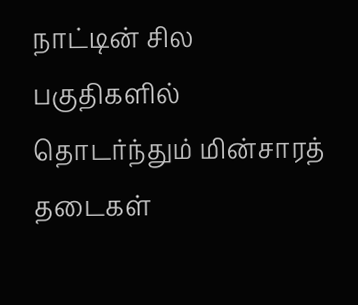நாட்டின் சில பகுதிகளில் தொடர்ந்தும் மின்சாரத் தடைகள்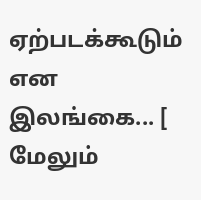ஏற்படக்கூடும் என இலங்கை... [ மேலும்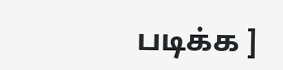படிக்க ]